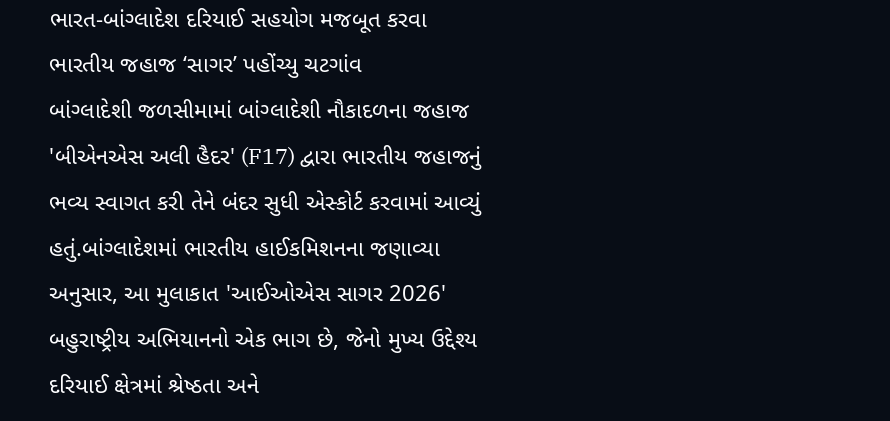ભારત-બાંગ્લાદેશ દરિયાઈ સહયોગ મજબૂત કરવા ભારતીય જહાજ ‘સાગર’ પહોંચ્યુ ચટગાંવ
બાંગ્લાદેશી જળસીમામાં બાંગ્લાદેશી નૌકાદળના જહાજ 'બીએનએસ અલી હૈદર' (F17) દ્વારા ભારતીય જહાજનું ભવ્ય સ્વાગત કરી તેને બંદર સુધી એસ્કોર્ટ કરવામાં આવ્યું હતું.બાંગ્લાદેશમાં ભારતીય હાઈકમિશનના જણાવ્યા અનુસાર, આ મુલાકાત 'આઈઓએસ સાગર 2026' બહુરાષ્ટ્રીય અભિયાનનો એક ભાગ છે, જેનો મુખ્ય ઉદ્દેશ્ય દરિયાઈ ક્ષેત્રમાં શ્રેષ્ઠતા અને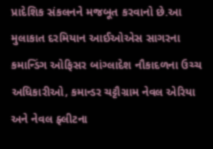પ્રાદેશિક સંકલનને મજબૂત કરવાનો છે.આ મુલાકાત દરમિયાન આઈઓએસ સાગરના કમાન્ડિંગ ઓફિસર બાંગ્લાદેશ નૌકાદળના ઉચ્ચ અધિકારીઓ, કમાન્ડર ચટ્ટૌગ્રામ નેવલ એરિયા અને નેવલ ફ્લીટના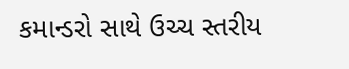કમાન્ડરો સાથે ઉચ્ચ સ્તરીય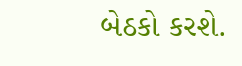બેઠકો કરશે.